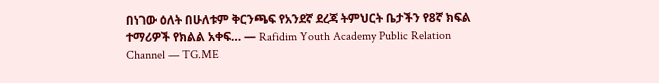በነገው ዕለት በሁለቱም ቅርንጫፍ የአንደኛ ደረጃ ትምህርት ቤታችን የ8ኛ ክፍል ተማሪዎች የክልል አቀፍ… — Rafidim Youth Academy Public Relation Channel — TG.ME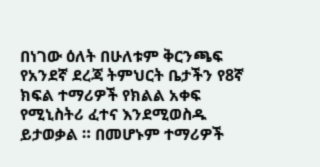በነገው ዕለት በሁለቱም ቅርንጫፍ የአንደኛ ደረጃ ትምህርት ቤታችን የ8ኛ ክፍል ተማሪዎች የክልል አቀፍ የሚኒስትሪ ፈተና እንደሚወስዱ ይታወቃል ። በመሆኑም ተማሪዎች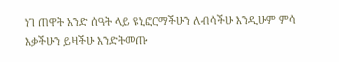ነገ ጠዋት አንድ ሰዓት ላይ ዩኒፎርማችሁን ለብሳችሁ እንዲሁም ምሳ እቃችሁን ይዛችሁ እንድትመጡ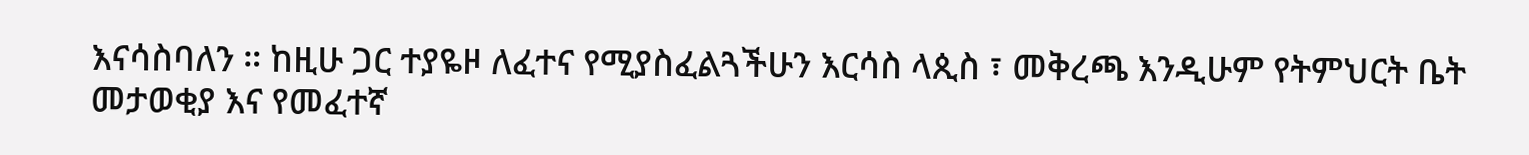እናሳስባለን ። ከዚሁ ጋር ተያዬዞ ለፈተና የሚያስፈልጓችሁን እርሳስ ላጲስ ፣ መቅረጫ እንዲሁም የትምህርት ቤት መታወቂያ እና የመፈተኛ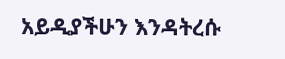አይዲያችሁን እንዳትረሱ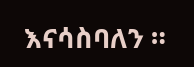እናሳስባለን ።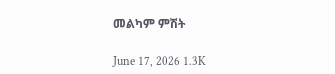መልካም ምሽት

June 17, 2026 1.3K